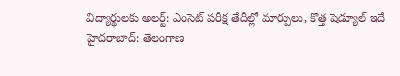విద్యార్థులకు అలర్ట్: ఎంసెట్ పరీక్ష తేదీల్లో మార్పులు, కొత్త షెడ్యూల్ ఇదే
హైదరాబాద్: తెలంగాణ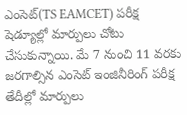ఎంసెట్(TS EAMCET) పరీక్ష షెడ్యూల్లో మార్పులు చోటు చేసుకున్నాయి. మే 7 నుంచి 11 వరకు జరగాల్సిన ఎంసెట్ ఇంజినీరింగ్ పరీక్ష తేదీల్లో మార్పులు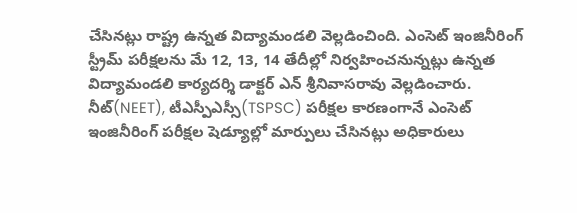చేసినట్లు రాష్ట్ర ఉన్నత విద్యామండలి వెల్లడించింది. ఎంసెట్ ఇంజినీరింగ్ స్ట్రీమ్ పరీక్షలను మే 12, 13, 14 తేదీల్లో నిర్వహించనున్నట్లు ఉన్నత విద్యామండలి కార్యదర్శి డాక్టర్ ఎన్ శ్రీనివాసరావు వెల్లడించారు.
నీట్(NEET), టీఎస్పీఎస్సీ(TSPSC) పరీక్షల కారణంగానే ఎంసెట్ ఇంజినీరింగ్ పరీక్షల షెడ్యూల్లో మార్పులు చేసినట్లు అధికారులు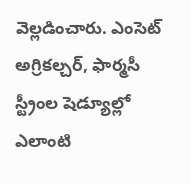వెల్లడించారు. ఎంసెట్ అగ్రికల్చర్, ఫార్మసీ స్ట్రీంల షెడ్యూల్లో ఎలాంటి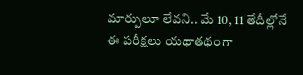మార్పులూ లేవని.. మే 10, 11 తేదీల్లోనే ఈ పరీక్షలు యథాతథంగా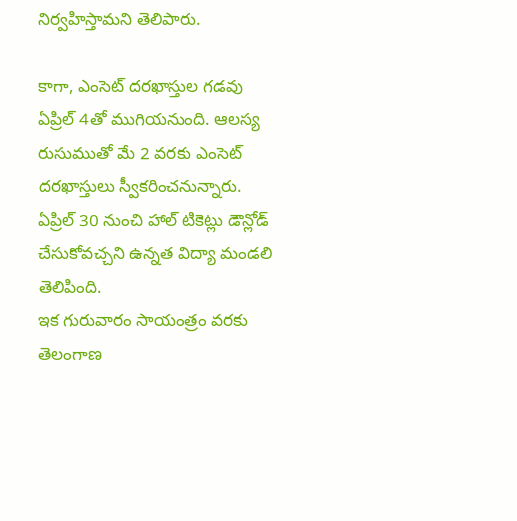నిర్వహిస్తామని తెలిపారు.

కాగా, ఎంసెట్ దరఖాస్తుల గడవు ఏప్రిల్ 4తో ముగియనుంది. ఆలస్య రుసుముతో మే 2 వరకు ఎంసెట్ దరఖాస్తులు స్వీకరించనున్నారు. ఏప్రిల్ 30 నుంచి హాల్ టికెట్లు డౌన్లోడ్ చేసుకోవచ్చని ఉన్నత విద్యా మండలి తెలిపింది.
ఇక గురువారం సాయంత్రం వరకు తెలంగాణ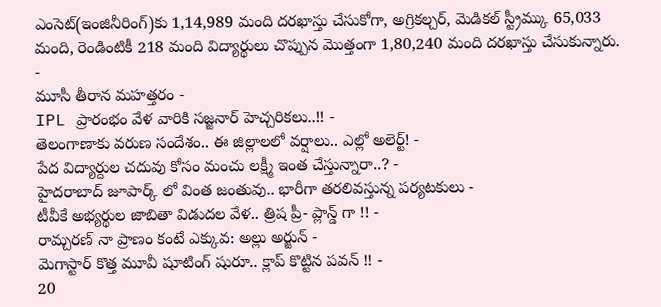ఎంసెట్(ఇంజినీరింగ్)కు 1,14,989 మంది దరఖాస్తు చేసుకోగా, అగ్రికల్చర్, మెడికల్ స్ట్రీమ్కు 65,033 మంది, రెండింటికీ 218 మంది విద్యార్థులు చొప్పున మొత్తంగా 1,80,240 మంది దరఖాస్తు చేసుకున్నారు.
-
మూసీ తీరాన మహత్తరం -
IPL ప్రారంభం వేళ వారికి సజ్జనార్ హెచ్చరికలు..!! -
తెలంగాణాకు వరుణ సందేశం.. ఈ జిల్లాలలో వర్షాలు.. ఎల్లో అలెర్ట్! -
పేద విద్యార్దుల చదువు కోసం మంచు లక్ష్మీ ఇంత చేస్తున్నారా..? -
హైదరాబాద్ జూపార్క్ లో వింత జంతువు.. భారీగా తరలివస్తున్న పర్యటకులు -
టీవీకే అభ్యర్థుల జాబితా విడుదల వేళ.. త్రిష ప్రీ- ప్లాన్డ్ గా !! -
రామ్చరణ్ నా ప్రాణం కంటే ఎక్కువ: అల్లు అర్జున్ -
మెగాస్టార్ కొత్త మూవీ షూటింగ్ షురూ.. క్లాప్ కొట్టిన పవన్ !! -
20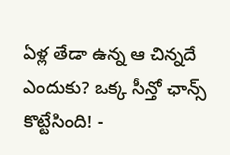ఏళ్ల తేడా ఉన్న ఆ చిన్నదే ఎందుకు? ఒక్క సీన్తో ఛాన్స్ కొట్టేసింది! -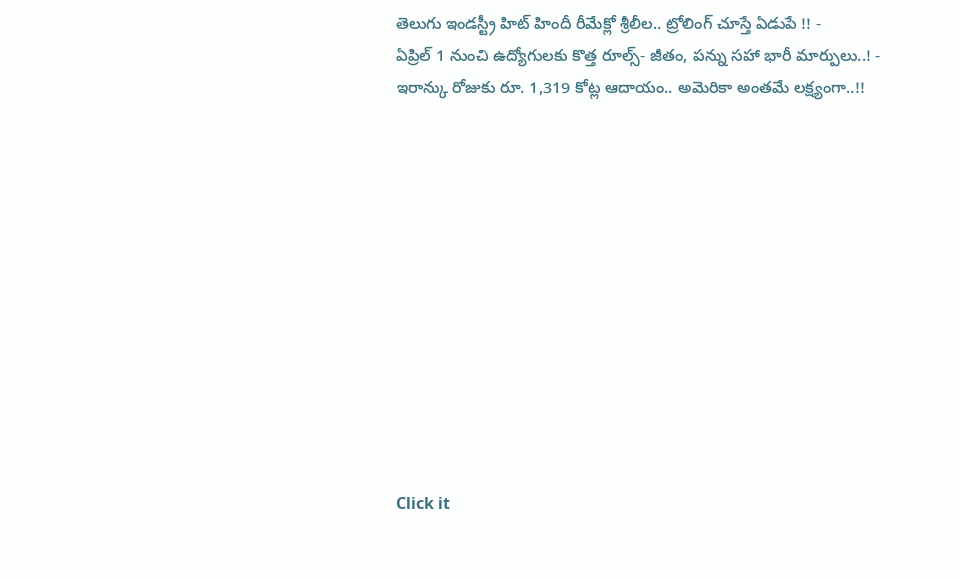తెలుగు ఇండస్ట్రీ హిట్ హిందీ రీమేక్లో శ్రీలీల.. ట్రోలింగ్ చూస్తే ఏడుపే !! -
ఏప్రిల్ 1 నుంచి ఉద్యోగులకు కొత్త రూల్స్- జీతం, పన్ను సహా భారీ మార్పులు..! -
ఇరాన్కు రోజుకు రూ. 1,319 కోట్ల ఆదాయం.. అమెరికా అంతమే లక్ష్యంగా..!!












Click it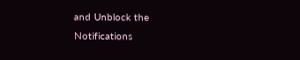and Unblock the Notifications